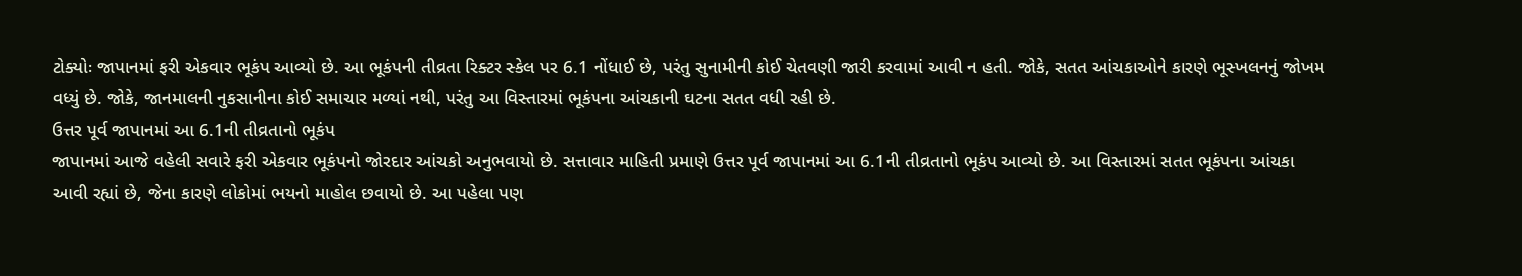ટોક્યોઃ જાપાનમાં ફરી એકવાર ભૂકંપ આવ્યો છે. આ ભૂકંપની તીવ્રતા રિક્ટર સ્કેલ પર 6.1 નોંધાઈ છે, પરંતુ સુનામીની કોઈ ચેતવણી જારી કરવામાં આવી ન હતી. જોકે, સતત આંચકાઓને કારણે ભૂસ્ખલનનું જોખમ વધ્યું છે. જોકે, જાનમાલની નુકસાનીના કોઈ સમાચાર મળ્યાં નથી, પરંતુ આ વિસ્તારમાં ભૂકંપના આંચકાની ઘટના સતત વધી રહી છે.
ઉત્તર પૂર્વ જાપાનમાં આ 6.1ની તીવ્રતાનો ભૂકંપ
જાપાનમાં આજે વહેલી સવારે ફરી એકવાર ભૂકંપનો જોરદાર આંચકો અનુભવાયો છે. સત્તાવાર માહિતી પ્રમાણે ઉત્તર પૂર્વ જાપાનમાં આ 6.1ની તીવ્રતાનો ભૂકંપ આવ્યો છે. આ વિસ્તારમાં સતત ભૂકંપના આંચકા આવી રહ્યાં છે, જેના કારણે લોકોમાં ભયનો માહોલ છવાયો છે. આ પહેલા પણ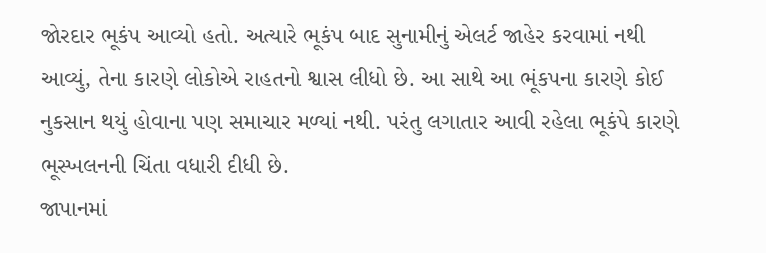જોરદાર ભૂકંપ આવ્યો હતો. અત્યારે ભૂકંપ બાદ સુનામીનું એલર્ટ જાહેર કરવામાં નથી આવ્યું, તેના કારણે લોકોએ રાહતનો શ્વાસ લીધો છે. આ સાથે આ ભૂંકપના કારણે કોઈ નુકસાન થયું હોવાના પણ સમાચાર મળ્યાં નથી. પરંતુ લગાતાર આવી રહેલા ભૂકંપે કારણે ભૂસ્ખલનની ચિંતા વધારી દીધી છે.
જાપાનમાં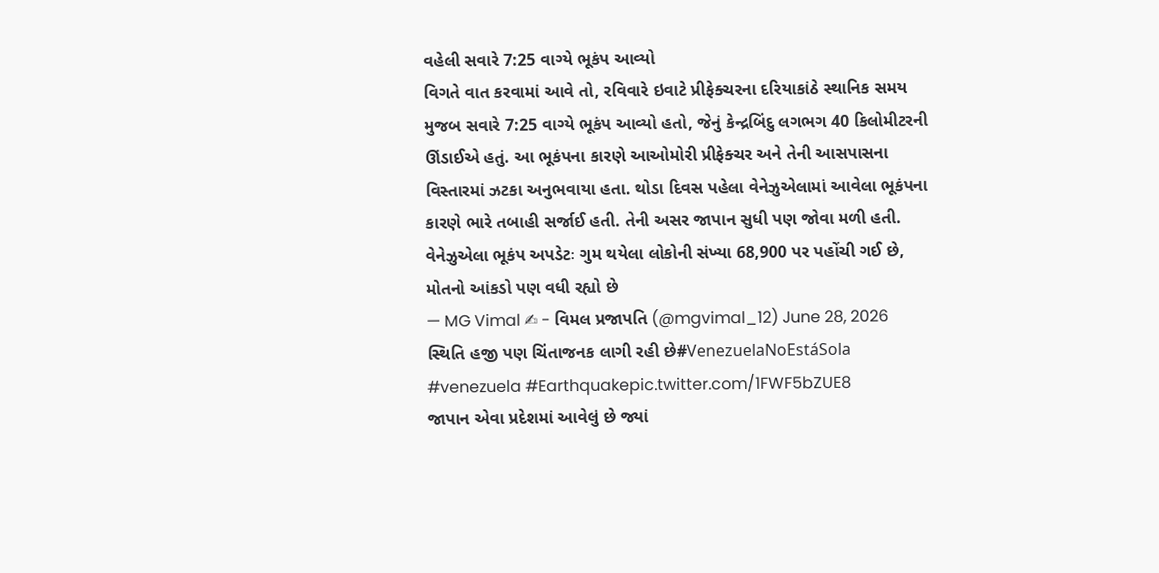વહેલી સવારે 7:25 વાગ્યે ભૂકંપ આવ્યો
વિગતે વાત કરવામાં આવે તો, રવિવારે ઇવાટે પ્રીફેક્ચરના દરિયાકાંઠે સ્થાનિક સમય મુજબ સવારે 7:25 વાગ્યે ભૂકંપ આવ્યો હતો, જેનું કેન્દ્રબિંદુ લગભગ 40 કિલોમીટરની ઊંડાઈએ હતું. આ ભૂકંપના કારણે આઓમોરી પ્રીફેક્ચર અને તેની આસપાસના વિસ્તારમાં ઝટકા અનુભવાયા હતા. થોડા દિવસ પહેલા વેનેઝુએલામાં આવેલા ભૂકંપના કારણે ભારે તબાહી સર્જાઈ હતી. તેની અસર જાપાન સુધી પણ જોવા મળી હતી.
વેનેઝુએલા ભૂકંપ અપડેટઃ ગુમ થયેલા લોકોની સંખ્યા 68,900 પર પહોંચી ગઈ છે, મોતનો આંકડો પણ વધી રહ્યો છે
— MG Vimal ✍ - વિમલ પ્રજાપતિ (@mgvimal_12) June 28, 2026
સ્થિતિ હજી પણ ચિંતાજનક લાગી રહી છે#VenezuelaNoEstáSola #venezuela #Earthquakepic.twitter.com/1FWF5bZUE8
જાપાન એવા પ્રદેશમાં આવેલું છે જ્યાં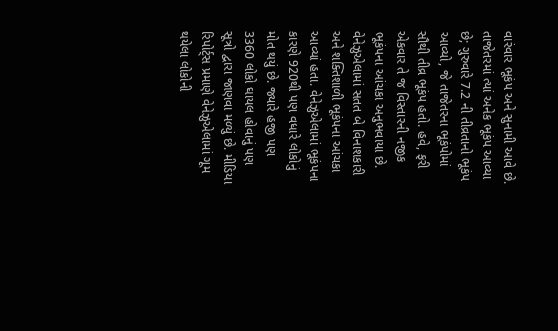વારંવાર ભૂકંપ અને સુનામી આવે છે. તાજેતરમાં ત્યાં અનેક ભૂકંપ આવ્યા છે; ગુરુવારે 7.2 ની તીવ્રતાનો ભૂકંપ આવ્યો, જે તાજેતરના ભૂકંપોમાં સૌથી તીવ્ર ભૂકંપ હતો. હવે, ફરી એકવાર તે જ વિસ્તારની નજીક ભૂકંપના આંચકા અનુભવાયા છે. વેનેઝુએલામાં સતત બે વિનાશકારી અને શક્તિશાળી ભૂકંપના આંચકા આવ્યાં હતા. વેનેઝુએલામાં ભૂકંપના કારણે 920થી પણ વધારે લોકોનું મોત થયું છે. જ્યારે હજી પણ 3360 લોકો ઘાયલ હોવાનું પણ સૂત્રો દ્વારા જાણવા મળ્યું છે. મીડિયા રિપોર્ટ્સ પ્રમાણે વેનેઝુએલામાં ગૂમ થયેલા લોકોની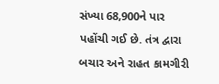સંખ્યા 68,900ને પાર પહોંચી ગઈ છે. તંત્ર દ્વારા બચાર અને રાહત કામગીરી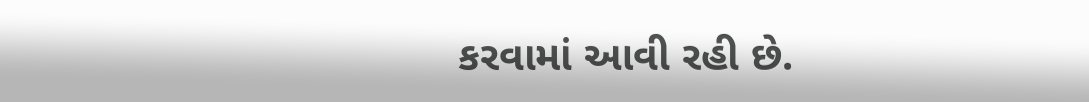કરવામાં આવી રહી છે.